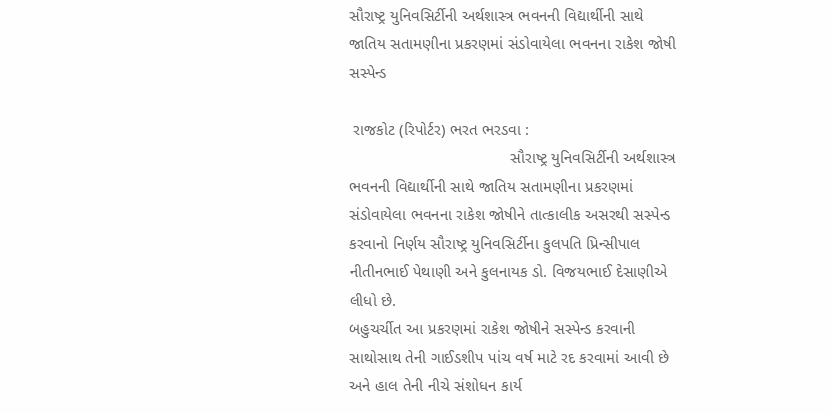સૌરાષ્ટ્ર યુનિવસિર્ટીની અર્થશાસ્ત્ર ભવનની વિદ્યાર્થીની સાથે જાતિય સતામણીના પ્રકરણમાં સંડોવાયેલા ભવનના રાકેશ જોષી સસ્પેન્ડ

 રાજકોટ (રિપોર્ટર) ભરત ભરડવા :
                                    સૌરાષ્ટ્ર યુનિવસિર્ટીની અર્થશાસ્ત્ર ભવનની વિદ્યાર્થીની સાથે જાતિય સતામણીના પ્રકરણમાં સંડોવાયેલા ભવનના રાકેશ જોષીને તાત્કાલીક અસરથી સસ્પેન્ડ કરવાનો નિર્ણય સૌરાષ્ટ્ર યુનિવસિર્ટીના કુલપતિ પ્રિન્સીપાલ નીતીનભાઈ પેથાણી અને કુલનાયક ડો. વિજયભાઈ દેસાણીએ લીધો છે.
બહુચર્ચીત આ પ્રકરણમાં રાકેશ જોષીને સસ્પેન્ડ કરવાની સાથોસાથ તેની ગાઈડશીપ પાંચ વર્ષ માટે રદ કરવામાં આવી છે અને હાલ તેની નીચે સંશોધન કાર્ય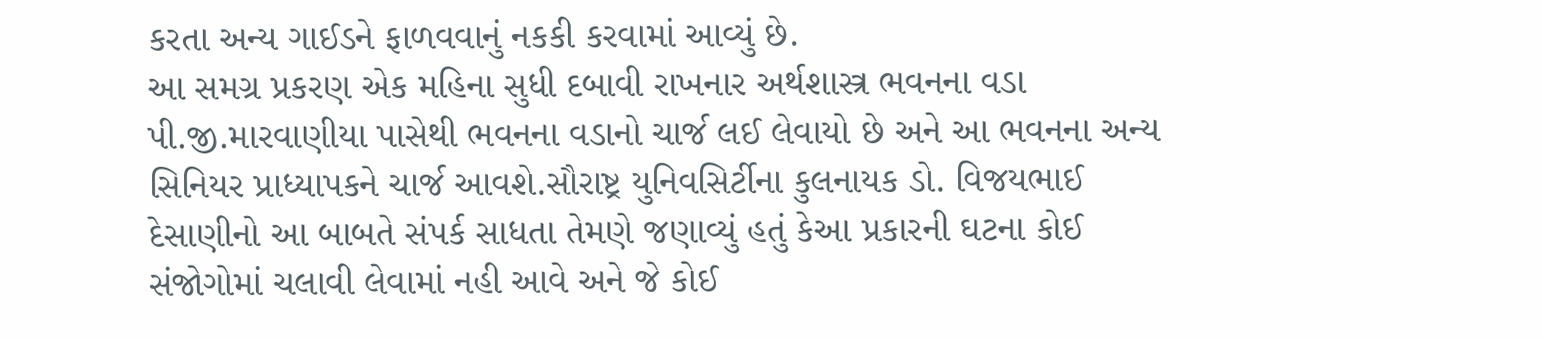કરતા અન્ય ગાઈડને ફાળવવાનું નકકી કરવામાં આવ્યું છે.
આ સમગ્ર પ્રકરણ એક મહિના સુધી દબાવી રાખનાર અર્થશાસ્ત્ર ભવનના વડા પી.જી.મારવાણીયા પાસેથી ભવનના વડાનો ચાર્જ લઈ લેવાયો છે અને આ ભવનના અન્ય સિનિયર પ્રાધ્યાપકને ચાર્જ આવશે.સૌરાષ્ટ્ર યુનિવસિર્ટીના કુલનાયક ડો. વિજયભાઈ દેસાણીનો આ બાબતે સંપર્ક સાધતા તેમણે જણાવ્યું હતું કેઆ પ્રકારની ઘટના કોઈ સંજોગોમાં ચલાવી લેવામાં નહી આવે અને જે કોઈ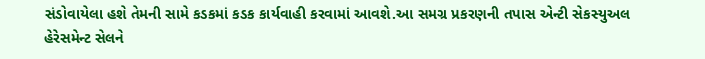સંડોવાયેલા હશે તેમની સામે કડકમાં કડક કાર્યવાહી કરવામાં આવશે.આ સમગ્ર પ્રકરણની તપાસ એન્ટી સેકસ્યુઅલ હેરેસમેન્ટ સેલને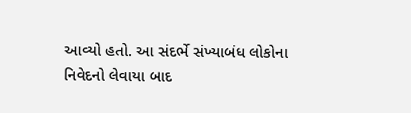આવ્યો હતો. આ સંદર્ભે સંખ્યાબંધ લોકોના નિવેદનો લેવાયા બાદ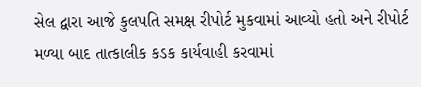સેલ દ્વારા આજે કુલપતિ સમક્ષ રીપોર્ટ મુકવામાં આવ્યો હતો અને રીપોર્ટ મળ્યા બાદ તાત્કાલીક કડક કાર્યવાહી કરવામાં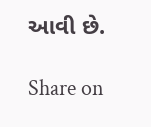આવી છે.

Share on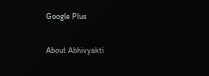Google Plus

About Abhivyakti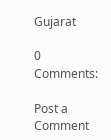Gujarat

0 Comments:

Post a Comment